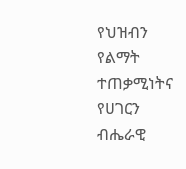የህዝብን የልማት ተጠቃሚነትና የሀገርን ብሔራዊ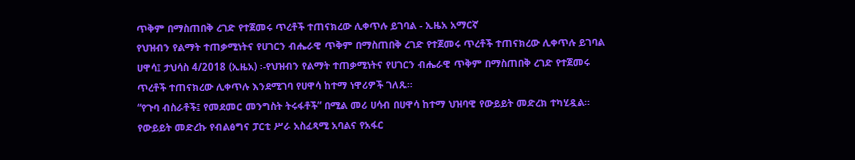ጥቅም በማስጠበቅ ረገድ የተጀመሩ ጥረቶች ተጠናክረው ሊቀጥሉ ይገባል - ኢዜአ አማርኛ
የህዝብን የልማት ተጠቃሚነትና የሀገርን ብሔራዊ ጥቅም በማስጠበቅ ረገድ የተጀመሩ ጥረቶች ተጠናክረው ሊቀጥሉ ይገባል
ሀዋሳ፤ ታህሳስ 4/2018 (ኢዜአ) ፡-የህዝብን የልማት ተጠቃሚነትና የሀገርን ብሔራዊ ጥቅም በማስጠበቅ ረገድ የተጀመሩ ጥረቶች ተጠናክረው ሊቀጥሉ እንደሚገባ የሀዋሳ ከተማ ነዋሪዎች ገለጹ።
“የጉባ ብስራቶች፤ የመደመር መንግስት ትሩፋቶች” በሚል መሪ ሀሳብ በሀዋሳ ከተማ ህዝባዊ የውይይት መድረክ ተካሂዷል።
የውይይት መድረኩ የብልፅግና ፓርቲ ሥራ አስፈጻሚ አባልና የአፋር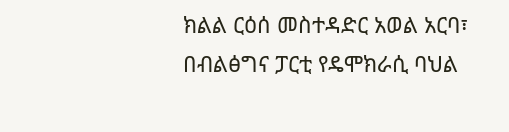ክልል ርዕሰ መስተዳድር አወል አርባ፣ በብልፅግና ፓርቲ የዴሞክራሲ ባህል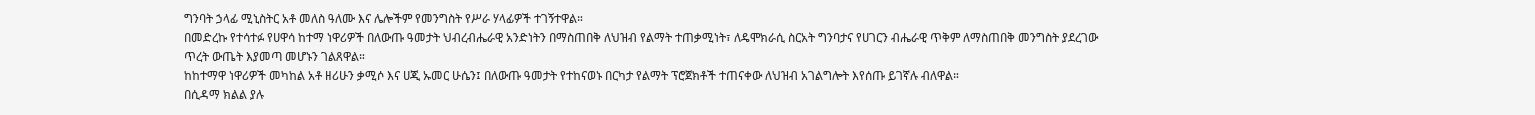ግንባት ኃላፊ ሚኒስትር አቶ መለስ ዓለሙ እና ሌሎችም የመንግስት የሥራ ሃላፊዎች ተገኝተዋል።
በመድረኩ የተሳተፉ የሀዋሳ ከተማ ነዋሪዎች በለውጡ ዓመታት ህብረብሔራዊ አንድነትን በማስጠበቅ ለህዝብ የልማት ተጠቃሚነት፣ ለዴሞክራሲ ስርአት ግንባታና የሀገርን ብሔራዊ ጥቅም ለማስጠበቅ መንግስት ያደረገው ጥረት ውጤት እያመጣ መሆኑን ገልጸዋል።
ከከተማዋ ነዋሪዎች መካከል አቶ ዘሪሁን ቃሚሶ እና ሀጂ ኡመር ሁሴን፤ በለውጡ ዓመታት የተከናወኑ በርካታ የልማት ፕሮጀክቶች ተጠናቀው ለህዝብ አገልግሎት እየሰጡ ይገኛሉ ብለዋል።
በሲዳማ ክልል ያሉ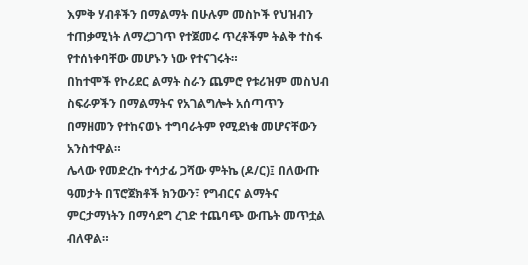እምቅ ሃብቶችን በማልማት በሁሉም መስኮች የህዝብን ተጠቃሚነት ለማረጋገጥ የተጀመሩ ጥረቶችም ትልቅ ተስፋ የተሰነቀባቸው መሆኑን ነው የተናገሩት።
በከተሞች የኮሪደር ልማት ስራን ጨምሮ የቱሪዝም መስህብ ስፍራዎችን በማልማትና የአገልግሎት አሰጣጥን በማዘመን የተከናወኑ ተግባራትም የሚደነቁ መሆናቸውን አንስተዋል።
ሌላው የመድረኩ ተሳታፊ ጋሻው ምትኬ (ዶ/ር)፤ በለውጡ ዓመታት በፕሮጀክቶች ክንውን፣ የግብርና ልማትና ምርታማነትን በማሳደግ ረገድ ተጨባጭ ውጤት መጥቷል ብለዋል።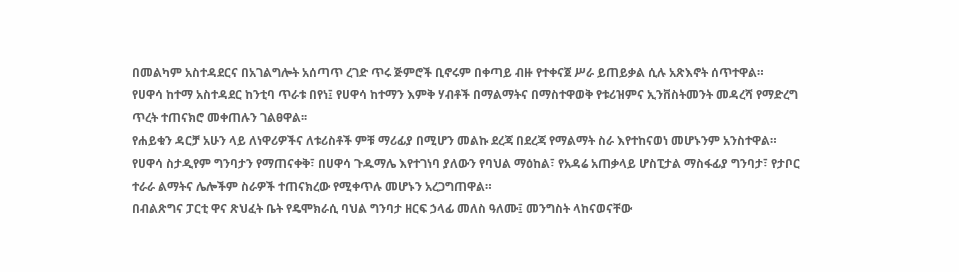በመልካም አስተዳደርና በአገልግሎት አሰጣጥ ረገድ ጥሩ ጅምሮች ቢኖሩም በቀጣይ ብዙ የተቀናጀ ሥራ ይጠይቃል ሲሉ አጽእኖት ሰጥተዋል።
የሀዋሳ ከተማ አስተዳደር ከንቲባ ጥራቱ በየነ፤ የሀዋሳ ከተማን እምቅ ሃብቶች በማልማትና በማስተዋወቅ የቱሪዝምና ኢንቨስትመንት መዳረሻ የማድረግ ጥረት ተጠናክሮ መቀጠሉን ገልፀዋል፡፡
የሐይቁን ዳርቻ አሁን ላይ ለነዋሪዎችና ለቱሪስቶች ምቹ ማሪፊያ በሚሆን መልኩ ደረጃ በደረጃ የማልማት ስራ እየተከናወነ መሆኑንም አንስተዋል።
የሀዋሳ ስታዲየም ግንባታን የማጠናቀቅ፣ በሀዋሳ ጉዱማሌ እየተገነባ ያለውን የባህል ማዕከል፣ የአዳሬ አጠቃላይ ሆስፒታል ማስፋፊያ ግንባታ፣ የታቦር ተራራ ልማትና ሌሎችም ስራዎች ተጠናክረው የሚቀጥሉ መሆኑን አረጋግጠዋል።
በብልጽግና ፓርቲ ዋና ጽህፈት ቤት የዴሞክራሲ ባህል ግንባታ ዘርፍ ኃላፊ መለስ ዓለሙ፤ መንግስት ላከናወናቸው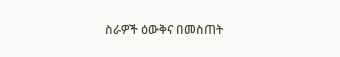ስራዎች ዕውቅና በመስጠት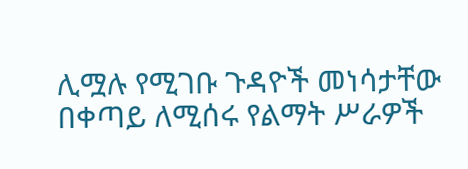ሊሟሉ የሚገቡ ጉዳዮች መነሳታቸው በቀጣይ ለሚሰሩ የልማት ሥራዎች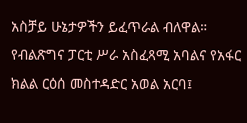አስቻይ ሁኔታዎችን ይፈጥራል ብለዋል።
የብልጽግና ፓርቲ ሥራ አስፈጻሚ አባልና የአፋር ክልል ርዕሰ መስተዳድር አወል አርባ፤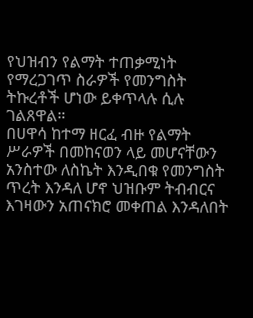የህዝብን የልማት ተጠቃሚነት የማረጋገጥ ስራዎች የመንግስት ትኩረቶች ሆነው ይቀጥላሉ ሲሉ ገልጸዋል።
በሀዋሳ ከተማ ዘርፈ ብዙ የልማት ሥራዎች በመከናወን ላይ መሆናቸውን አንስተው ለስኬት እንዲበቁ የመንግስት ጥረት እንዳለ ሆኖ ህዝቡም ትብብርና እገዛውን አጠናክሮ መቀጠል እንዳለበት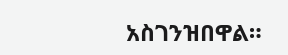አስገንዝበዋል።